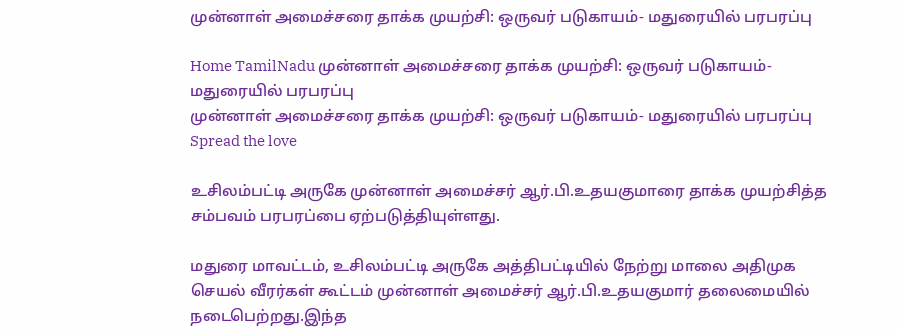முன்னாள் அமைச்சரை தாக்க முயற்சி: ஒருவர் படுகாயம்- மதுரையில் பரபரப்பு

Home TamilNadu முன்னாள் அமைச்சரை தாக்க முயற்சி: ஒருவர் படுகாயம்- மதுரையில் பரபரப்பு
முன்னாள் அமைச்சரை தாக்க முயற்சி: ஒருவர் படுகாயம்- மதுரையில் பரபரப்பு
Spread the love

உசிலம்பட்டி அருகே முன்னாள் அமைச்சர் ஆர்.பி.உதயகுமாரை தாக்க முயற்சித்த சம்பவம் பரபரப்பை ஏற்படுத்தியுள்ளது.

மதுரை மாவட்டம், உசிலம்பட்டி அருகே அத்திபட்டியில் நேற்று மாலை அதிமுக செயல் வீரர்கள் கூட்டம் முன்னாள் அமைச்சர் ஆர்.பி.உதயகுமார் தலைமையில் நடைபெற்றது.இந்த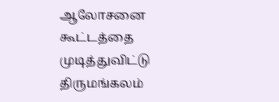ஆலோசனை கூட்டத்தை முடித்துவிட்டு திருமங்கலம்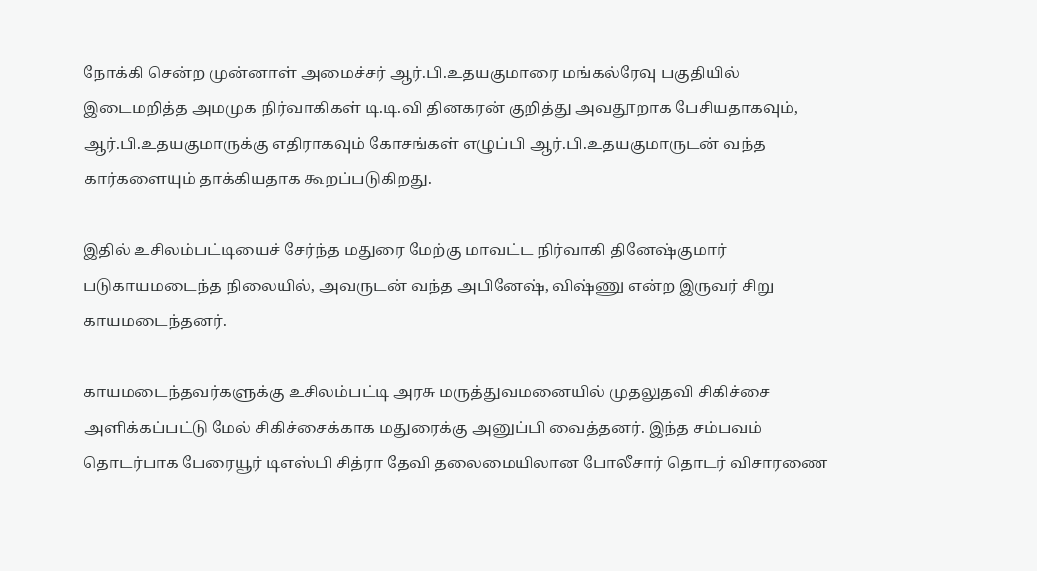நோக்கி சென்ற முன்னாள் அமைச்சர் ஆர்.பி.உதயகுமாரை மங்கல்ரேவு பகுதியில் இடைமறித்த அமமுக நிர்வாகிகள் டி.டி.வி தினகரன் குறித்து அவதூறாக பேசியதாகவும், ஆர்.பி.உதயகுமாருக்கு எதிராகவும் கோசங்கள் எழுப்பி ஆர்.பி.உதயகுமாருடன் வந்த கார்களையும் தாக்கியதாக கூறப்படுகிறது.

இதில் உசிலம்பட்டியைச் சேர்ந்த மதுரை மேற்கு மாவட்ட நிர்வாகி தினேஷ்குமார் படுகாயமடைந்த நிலையில், அவருடன் வந்த அபினேஷ், விஷ்ணு என்ற இருவர் சிறு காயமடைந்தனர்.

காயமடைந்தவர்களுக்கு உசிலம்பட்டி அரசு மருத்துவமனையில் முதலுதவி சிகிச்சை அளிக்கப்பட்டு மேல் சிகிச்சைக்காக மதுரைக்கு அனுப்பி வைத்தனர். இந்த சம்பவம் தொடர்பாக பேரையூர் டிஎஸ்பி சித்ரா தேவி தலைமையிலான போலீசார் தொடர் விசாரணை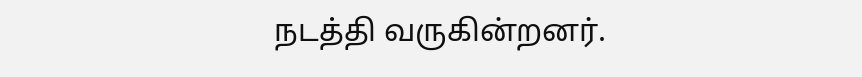நடத்தி வருகின்றனர்.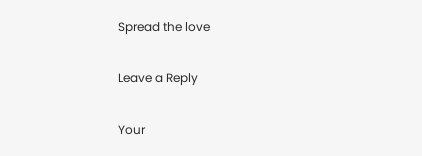Spread the love

Leave a Reply

Your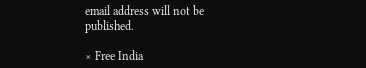email address will not be published.

× Free India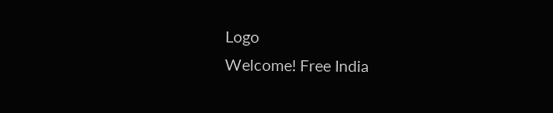Logo
Welcome! Free India